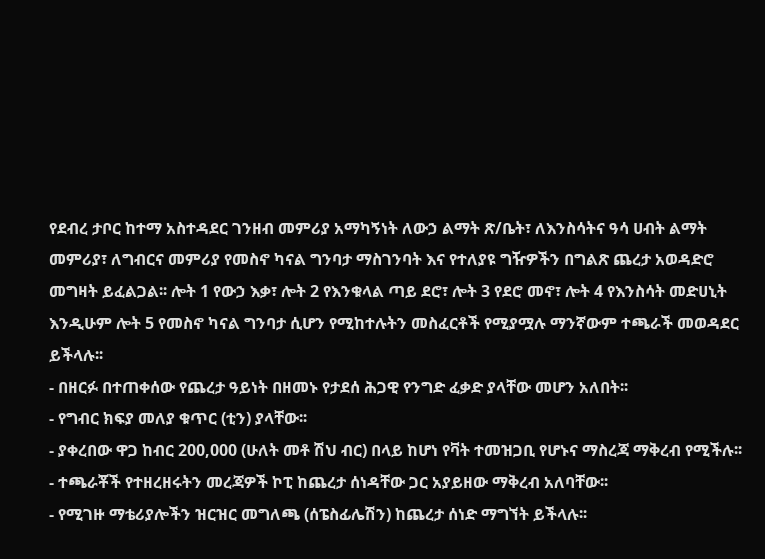የደብረ ታቦር ከተማ አስተዳደር ገንዘብ መምሪያ አማካኝነት ለውኃ ልማት ጽ/ቤት፣ ለእንስሳትና ዓሳ ሀብት ልማት መምሪያ፣ ለግብርና መምሪያ የመስኖ ካናል ግንባታ ማስገንባት እና የተለያዩ ግዥዎችን በግልጽ ጨረታ አወዳድሮ መግዛት ይፈልጋል፡፡ ሎት 1 የውኃ እቃ፣ ሎት 2 የእንቁላል ጣይ ደሮ፣ ሎት 3 የደሮ መኖ፣ ሎት 4 የእንስሳት መድሀኒት እንዲሁም ሎት 5 የመስኖ ካናል ግንባታ ሲሆን የሚከተሉትን መስፈርቶች የሚያሟሉ ማንኛውም ተጫራች መወዳደር ይችላሉ፡፡
- በዘርፉ በተጠቀሰው የጨረታ ዓይነት በዘመኑ የታደሰ ሕጋዊ የንግድ ፈቃድ ያላቸው መሆን አለበት፡፡
- የግብር ክፍያ መለያ ቁጥር (ቲን) ያላቸው፡፡
- ያቀረበው ዋጋ ከብር 200,000 (ሁለት መቶ ሽህ ብር) በላይ ከሆነ የቫት ተመዝጋቢ የሆኑና ማስረጃ ማቅረብ የሚችሉ፡፡
- ተጫራቾች የተዘረዘሩትን መረጃዎች ኮፒ ከጨረታ ሰነዳቸው ጋር አያይዘው ማቅረብ አለባቸው፡፡
- የሚገዙ ማቴሪያሎችን ዝርዝር መግለጫ (ሰፔስፊሌሽን) ከጨረታ ሰነድ ማግኘት ይችላሉ፡፡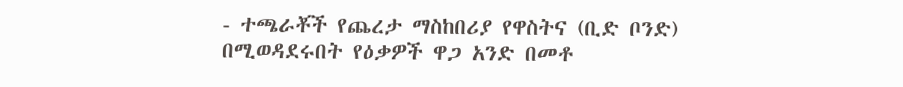- ተጫራቾች የጨረታ ማስከበሪያ የዋስትና (ቢድ ቦንድ) በሚወዳደሩበት የዕቃዎች ዋጋ አንድ በመቶ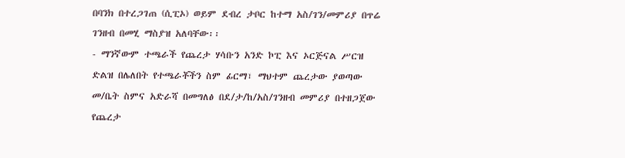በባንክ በተረጋገጠ (ሲፒኦ) ወይም ደብረ ታቦር ከተማ አስ/ገን/መምሪያ በጥሬ ገንዘብ በመሂ ማስያዝ አለባቸው፡፡
- ማንኛውም ተጫራች የጨረታ ሃሳቡን አንድ ኮፒ እና ኦርጅናል ሥርዝ ድልዝ በሌለበት የተጫራቾችን ስም ፊርማ፣ ማህተም ጨረታው ያወጣው መ/ቤት ስምና አድራሻ በመግለፅ በደ/ታ/ከ/አስ/ገንዘብ መምሪያ በተዘጋጀው የጨረታ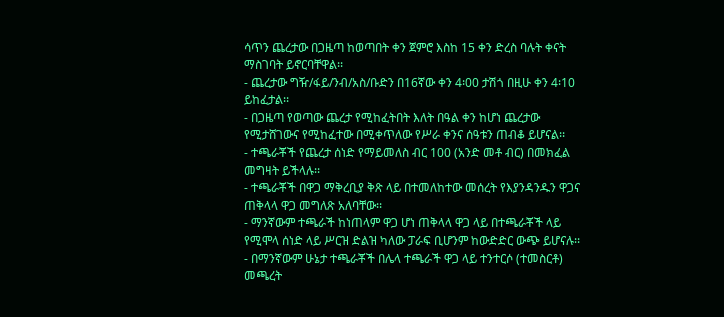ሳጥን ጨረታው በጋዜጣ ከወጣበት ቀን ጀምሮ እስከ 15 ቀን ድረስ ባሉት ቀናት ማስገባት ይኖርባቸዋል፡፡
- ጨረታው ግዥ/ፋይ/ንብ/አስ/ቡድን በ16ኛው ቀን 4፡00 ታሽጎ በዚሁ ቀን 4፡10 ይከፈታል፡፡
- በጋዜጣ የወጣው ጨረታ የሚከፈትበት እለት በዓል ቀን ከሆነ ጨረታው የሚታሸገውና የሚከፈተው በሚቀጥለው የሥራ ቀንና ሰዓቱን ጠብቆ ይሆናል፡፡
- ተጫራቾች የጨረታ ሰነድ የማይመለስ ብር 100 (አንድ መቶ ብር) በመክፈል መግዛት ይችላሉ፡፡
- ተጫራቾች በዋጋ ማቅረቢያ ቅጽ ላይ በተመለከተው መሰረት የእያንዳንዱን ዋጋና ጠቅላላ ዋጋ መግለጽ አለባቸው፡፡
- ማንኛውም ተጫራች ከነጠላም ዋጋ ሆነ ጠቅላላ ዋጋ ላይ በተጫራቾች ላይ የሚሞላ ሰነድ ላይ ሥርዝ ድልዝ ካለው ፓራፍ ቢሆንም ከውድድር ውጭ ይሆናሉ፡፡
- በማንኛውም ሁኔታ ተጫራቾች በሌላ ተጫራች ዋጋ ላይ ተንተርሶ (ተመስርቶ) መጫረት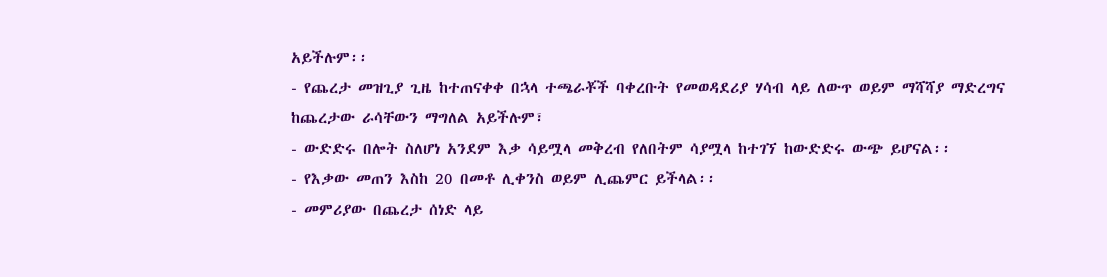አይችሉም፡፡
- የጨረታ መዝጊያ ጊዜ ከተጠናቀቀ በኋላ ተጫራቾች ባቀረቡት የመወዳደሪያ ሃሳብ ላይ ለውጥ ወይም ማሻሻያ ማድረግና ከጨረታው ራሳቸውን ማግለል አይችሉም፣
- ውድድሩ በሎት ስለሆነ አንደም እቃ ሳይሟላ መቅረብ የለበትም ሳያሟላ ከተገኘ ከውድድሩ ውጭ ይሆናል፡፡
- የእቃው መጠን እስከ 20 በመቶ ሊቀንስ ወይም ሊጨምር ይችላል፡፡
- መምሪያው በጨረታ ሰነድ ላይ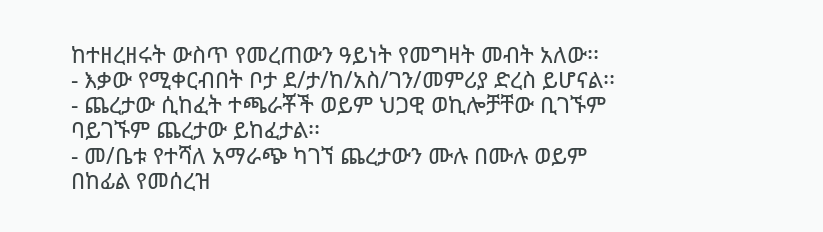ከተዘረዘሩት ውስጥ የመረጠውን ዓይነት የመግዛት መብት አለው፡፡
- እቃው የሚቀርብበት ቦታ ደ/ታ/ከ/አስ/ገን/መምሪያ ድረስ ይሆናል፡፡
- ጨረታው ሲከፈት ተጫራቾች ወይም ህጋዊ ወኪሎቻቸው ቢገኙም ባይገኙም ጨረታው ይከፈታል፡፡
- መ/ቤቱ የተሻለ አማራጭ ካገኘ ጨረታውን ሙሉ በሙሉ ወይም በከፊል የመሰረዝ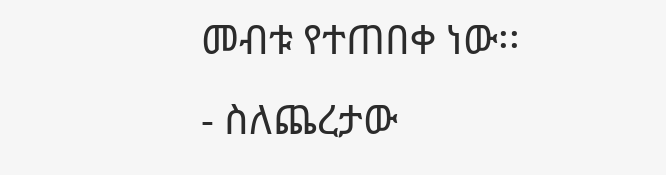መብቱ የተጠበቀ ነው፡፡
- ስለጨረታው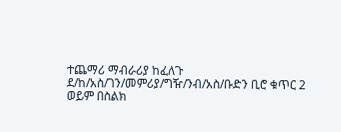ተጨማሪ ማብራሪያ ከፈለጉ ደ/ከ/አስ/ገን/መምሪያ/ግዥ/ንብ/አስ/ቡድን ቢሮ ቁጥር 2 ወይም በስልክ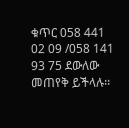ቁጥር 058 441 02 09 /058 141 93 75 ደውለው መጠየቅ ይችላሉ፡፡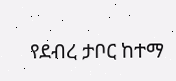የደብረ ታቦር ከተማ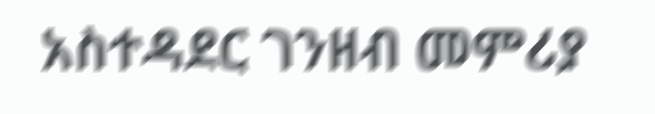አስተዳደር ገንዘብ መምሪያ